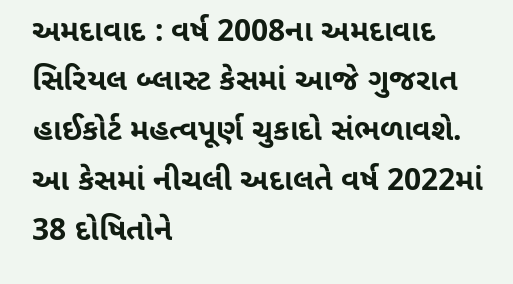અમદાવાદ : વર્ષ 2008ના અમદાવાદ સિરિયલ બ્લાસ્ટ કેસમાં આજે ગુજરાત હાઈકોર્ટ મહત્વપૂર્ણ ચુકાદો સંભળાવશે. આ કેસમાં નીચલી અદાલતે વર્ષ 2022માં 38 દોષિતોને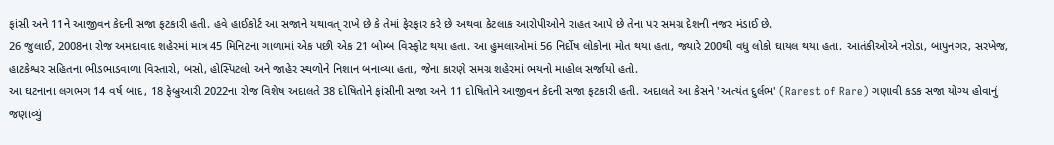ફાંસી અને 11ને આજીવન કેદની સજા ફટકારી હતી. હવે હાઈકોર્ટ આ સજાને યથાવત્ રાખે છે કે તેમાં ફેરફાર કરે છે અથવા કેટલાક આરોપીઓને રાહત આપે છે તેના પર સમગ્ર દેશની નજર મંડાઈ છે.
26 જુલાઈ, 2008ના રોજ અમદાવાદ શહેરમાં માત્ર 45 મિનિટના ગાળામાં એક પછી એક 21 બોમ્બ વિસ્ફોટ થયા હતા. આ હુમલાઓમાં 56 નિર્દોષ લોકોના મોત થયા હતા, જ્યારે 200થી વધુ લોકો ઘાયલ થયા હતા. આતંકીઓએ નરોડા, બાપુનગર, સરખેજ, હાટકેશ્વર સહિતના ભીડભાડવાળા વિસ્તારો, બસો, હોસ્પિટલો અને જાહેર સ્થળોને નિશાન બનાવ્યા હતા, જેના કારણે સમગ્ર શહેરમાં ભયનો માહોલ સર્જાયો હતો.
આ ઘટનાના લગભગ 14 વર્ષ બાદ, 18 ફેબ્રુઆરી 2022ના રોજ વિશેષ અદાલતે 38 દોષિતોને ફાંસીની સજા અને 11 દોષિતોને આજીવન કેદની સજા ફટકારી હતી. અદાલતે આ કેસને 'અત્યંત દુર્લભ' (Rarest of Rare) ગણાવી કડક સજા યોગ્ય હોવાનું જણાવ્યું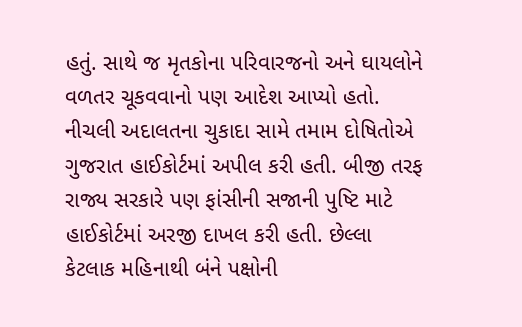હતું. સાથે જ મૃતકોના પરિવારજનો અને ઘાયલોને વળતર ચૂકવવાનો પણ આદેશ આપ્યો હતો.
નીચલી અદાલતના ચુકાદા સામે તમામ દોષિતોએ ગુજરાત હાઈકોર્ટમાં અપીલ કરી હતી. બીજી તરફ રાજ્ય સરકારે પણ ફાંસીની સજાની પુષ્ટિ માટે હાઈકોર્ટમાં અરજી દાખલ કરી હતી. છેલ્લા કેટલાક મહિનાથી બંને પક્ષોની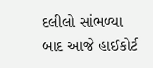દલીલો સાંભળ્યા બાદ આજે હાઈકોર્ટ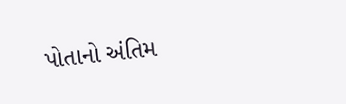પોતાનો અંતિમ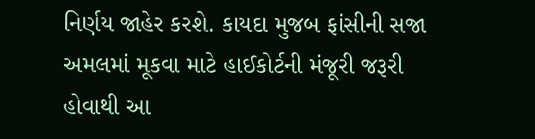નિર્ણય જાહેર કરશે. કાયદા મુજબ ફાંસીની સજા અમલમાં મૂકવા માટે હાઈકોર્ટની મંજૂરી જરૂરી હોવાથી આ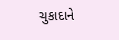ચુકાદાને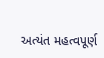અત્યંત મહત્વપૂર્ણ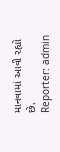માનવામાં આવી રહ્યો છે.
Reporter: admin